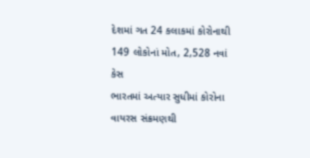દેશમાં ગત 24 કલાકમાં કોરોનાથી 149 લોકોનાં મોત, 2,528 નવાં કેસ
ભારતમાં અત્યાર સુધીમાં કોરોના વાયરસ સંક્રમણથી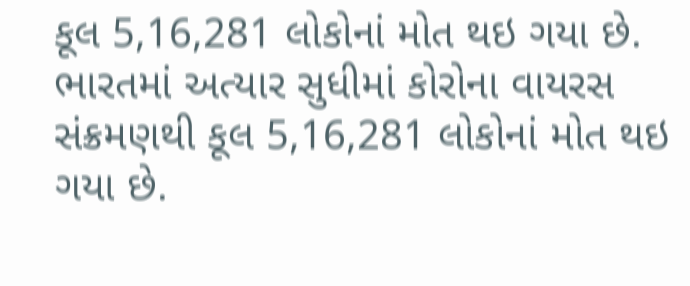કૂલ 5,16,281 લોકોનાં મોત થઇ ગયા છે.
ભારતમાં અત્યાર સુધીમાં કોરોના વાયરસ સંક્રમણથી કૂલ 5,16,281 લોકોનાં મોત થઇ ગયા છે.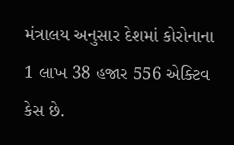મંત્રાલય અનુસાર દેશમાં કોરોનાના 1 લાખ 38 હજાર 556 એક્ટિવ કેસ છે.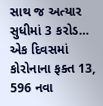સાથ જ અત્યાર સુધીમાં 3 કરોડ…
એક દિવસમાં કોરોનાના ફક્ત 13, 596 નવા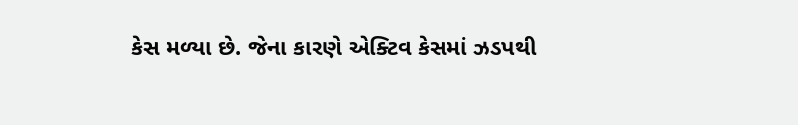કેસ મળ્યા છે. જેના કારણે એક્ટિવ કેસમાં ઝડપથી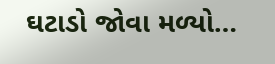ઘટાડો જોવા મળ્યો…